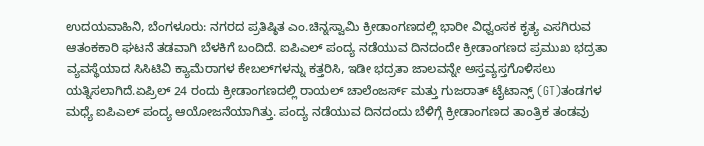ಉದಯವಾಹಿನಿ, ಬೆಂಗಳೂರು: ನಗರದ ಪ್ರತಿಷ್ಠಿತ ಎಂ.ಚಿನ್ನಸ್ವಾಮಿ ಕ್ರೀಡಾಂಗಣದಲ್ಲಿ ಭಾರೀ ವಿಧ್ವಂಸಕ ಕೃತ್ಯ ಎಸಗಿರುವ ಆತಂಕಕಾರಿ ಘಟನೆ ತಡವಾಗಿ ಬೆಳಕಿಗೆ ಬಂದಿದೆ. ಐಪಿಎಲ್ ಪಂದ್ಯ ನಡೆಯುವ ದಿನದಂದೇ ಕ್ರೀಡಾಂಗಣದ ಪ್ರಮುಖ ಭದ್ರತಾ ವ್ಯವಸ್ಥೆಯಾದ ಸಿಸಿಟಿವಿ ಕ್ಯಾಮೆರಾಗಳ ಕೇಬಲ್‌ಗಳನ್ನು ಕತ್ತರಿಸಿ, ಇಡೀ ಭದ್ರತಾ ಜಾಲವನ್ನೇ ಅಸ್ತವ್ಯಸ್ತಗೊಳಿಸಲು ಯತ್ನಿಸಲಾಗಿದೆ.ಏಪ್ರಿಲ್ 24 ರಂದು ಕ್ರೀಡಾಂಗಣದಲ್ಲಿ ರಾಯಲ್‌ ಚಾಲೆಂಜರ್ಸ್‌ ಮತ್ತು ಗುಜರಾತ್‌ ಟೈಟಾನ್ಸ್‌ (GT)ತಂಡಗಳ ಮಧ್ಯೆ ಐಪಿಎಲ್ ಪಂದ್ಯ ಆಯೋಜನೆಯಾಗಿತ್ತು. ಪಂದ್ಯ ನಡೆಯುವ ದಿನದಂದು ಬೆಳಿಗ್ಗೆ ಕ್ರೀಡಾಂಗಣದ ತಾಂತ್ರಿಕ ತಂಡವು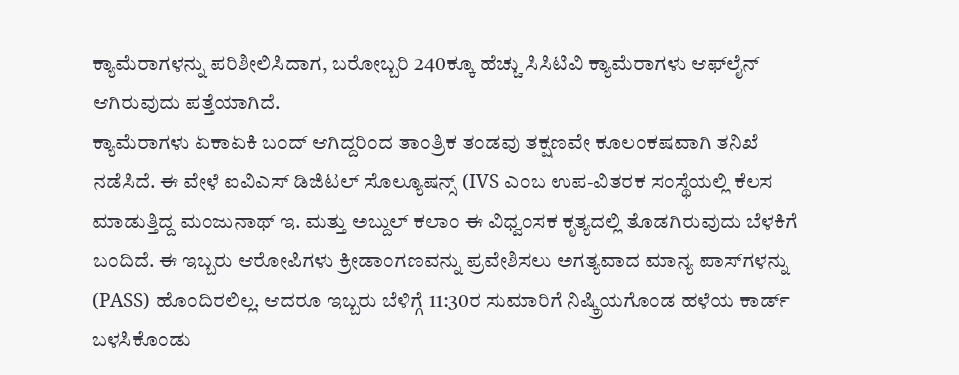ಕ್ಯಾಮೆರಾಗಳನ್ನು ಪರಿಶೀಲಿಸಿದಾಗ, ಬರೋಬ್ಬರಿ 240ಕ್ಕೂ ಹೆಚ್ಚು ಸಿಸಿಟಿವಿ ಕ್ಯಾಮೆರಾಗಳು ಆಫ್‌ಲೈನ್ ಆಗಿರುವುದು ಪತ್ತೆಯಾಗಿದೆ.
ಕ್ಯಾಮೆರಾಗಳು ಏಕಾಏಕಿ ಬಂದ್ ಆಗಿದ್ದರಿಂದ ತಾಂತ್ರಿಕ ತಂಡವು ತಕ್ಷಣವೇ ಕೂಲಂಕಷವಾಗಿ ತನಿಖೆ ನಡೆಸಿದೆ. ಈ ವೇಳೆ ಐವಿಎಸ್ ಡಿಜಿಟಲ್ ಸೊಲ್ಯೂಷನ್ಸ್ (IVS ಎಂಬ ಉಪ-ವಿತರಕ ಸಂಸ್ಥೆಯಲ್ಲಿ ಕೆಲಸ ಮಾಡುತ್ತಿದ್ದ ಮಂಜುನಾಥ್ ಇ. ಮತ್ತು ಅಬ್ದುಲ್ ಕಲಾಂ ಈ ವಿಧ್ವಂಸಕ ಕೃತ್ಯದಲ್ಲಿ ತೊಡಗಿರುವುದು ಬೆಳಕಿಗೆ ಬಂದಿದೆ. ಈ ಇಬ್ಬರು ಆರೋಪಿಗಳು ಕ್ರೀಡಾಂಗಣವನ್ನು ಪ್ರವೇಶಿಸಲು ಅಗತ್ಯವಾದ ಮಾನ್ಯ ಪಾಸ್‌ಗಳನ್ನು (PASS) ಹೊಂದಿರಲಿಲ್ಲ. ಆದರೂ ಇಬ್ಬರು ಬೆಳಿಗ್ಗೆ 11:30ರ ಸುಮಾರಿಗೆ ನಿಷ್ಕ್ರಿಯಗೊಂಡ ಹಳೆಯ ಕಾರ್ಡ್ ಬಳಸಿಕೊಂಡು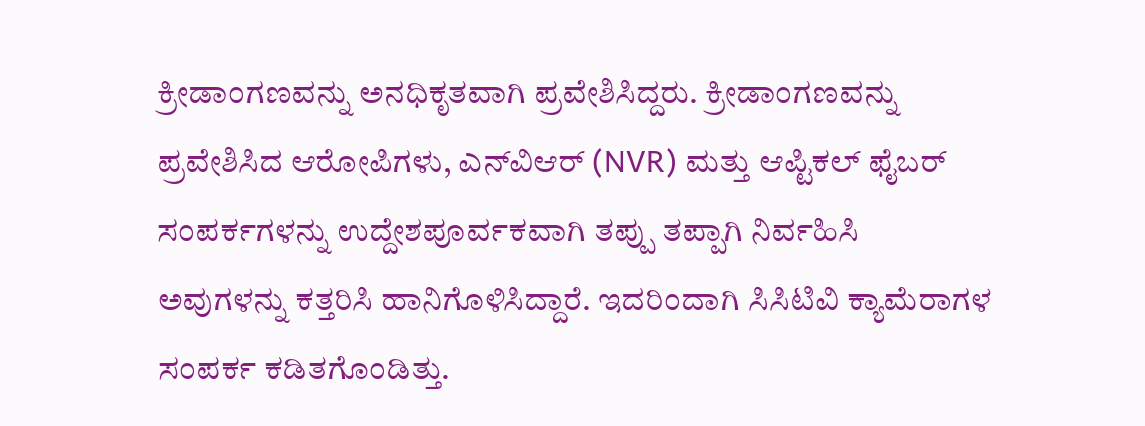ಕ್ರೀಡಾಂಗಣವನ್ನು ಅನಧಿಕೃತವಾಗಿ ಪ್ರವೇಶಿಸಿದ್ದರು. ಕ್ರೀಡಾಂಗಣವನ್ನು ಪ್ರವೇಶಿಸಿದ ಆರೋಪಿಗಳು, ಎನ್‌ವಿಆರ್ (NVR) ಮತ್ತು ಆಪ್ಟಿಕಲ್ ಫೈಬರ್ ಸಂಪರ್ಕಗಳನ್ನು ಉದ್ದೇಶಪೂರ್ವಕವಾಗಿ ತಪ್ಪು ತಪ್ಪಾಗಿ ನಿರ್ವಹಿಸಿ ಅವುಗಳನ್ನು ಕತ್ತರಿಸಿ ಹಾನಿಗೊಳಿಸಿದ್ದಾರೆ. ಇದರಿಂದಾಗಿ ಸಿಸಿಟಿವಿ ಕ್ಯಾಮೆರಾಗಳ ಸಂಪರ್ಕ ಕಡಿತಗೊಂಡಿತ್ತು.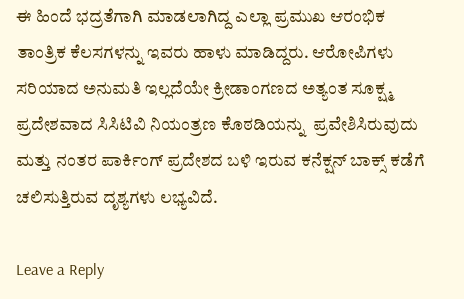ಈ ಹಿಂದೆ ಭದ್ರತೆಗಾಗಿ ಮಾಡಲಾಗಿದ್ದ ಎಲ್ಲಾ ಪ್ರಮುಖ ಆರಂಭಿಕ ತಾಂತ್ರಿಕ ಕೆಲಸಗಳನ್ನು ಇವರು ಹಾಳು ಮಾಡಿದ್ದರು. ಆರೋಪಿಗಳು ಸರಿಯಾದ ಅನುಮತಿ ಇಲ್ಲದೆಯೇ ಕ್ರೀಡಾಂಗಣದ ಅತ್ಯಂತ ಸೂಕ್ಷ್ಮ ಪ್ರದೇಶವಾದ ಸಿಸಿಟಿವಿ ನಿಯಂತ್ರಣ ಕೊಠಡಿಯನ್ನು  ಪ್ರವೇಶಿಸಿರುವುದು ಮತ್ತು ನಂತರ ಪಾರ್ಕಿಂಗ್ ಪ್ರದೇಶದ ಬಳಿ ಇರುವ ಕನೆಕ್ಷನ್ ಬಾಕ್ಸ್ ಕಡೆಗೆ ಚಲಿಸುತ್ತಿರುವ ದೃಶ್ಯಗಳು ಲಭ್ಯವಿದೆ.

Leave a Reply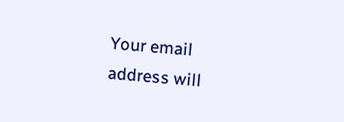Your email address will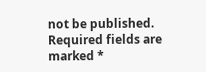not be published. Required fields are marked *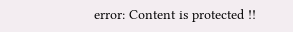error: Content is protected !!